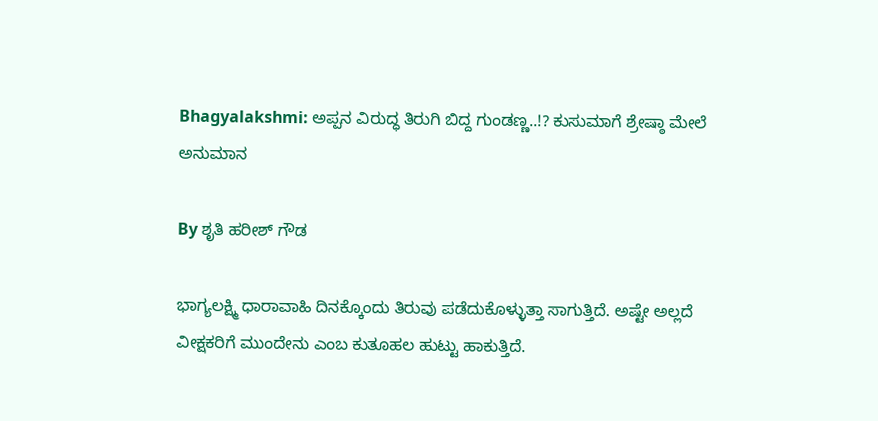Bhagyalakshmi: ಅಪ್ಪನ ವಿರುದ್ಧ ತಿರುಗಿ ಬಿದ್ದ ಗುಂಡಣ್ಣ..!? ಕುಸುಮಾಗೆ ಶ್ರೇಷ್ಠಾ ಮೇಲೆ ಅನುಮಾನ

By ಶೃತಿ ಹರೀಶ್ ಗೌಡ

ಭಾಗ್ಯಲಕ್ಷ್ಮಿ ಧಾರಾವಾಹಿ ದಿನಕ್ಕೊಂದು ತಿರುವು ಪಡೆದುಕೊಳ್ಳುತ್ತಾ ಸಾಗುತ್ತಿದೆ. ಅಷ್ಟೇ ಅಲ್ಲದೆ ವೀಕ್ಷಕರಿಗೆ ಮುಂದೇನು ಎಂಬ ಕುತೂಹಲ ಹುಟ್ಟು ಹಾಕುತ್ತಿದೆ.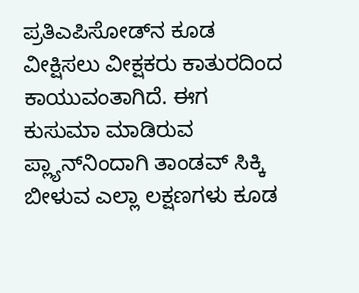ಪ್ರತಿಎಪಿಸೋಡ್‌ನ ಕೂಡ ವೀಕ್ಷಿಸಲು ವೀಕ್ಷಕರು ಕಾತುರದಿಂದ ಕಾಯುವಂತಾಗಿದೆ. ಈಗ ಕುಸುಮಾ ಮಾಡಿರುವ ಪ್ಲ್ಯಾನ್‌ನಿಂದಾಗಿ ತಾಂಡವ್ ಸಿಕ್ಕಿ ಬೀಳುವ ಎಲ್ಲಾ ಲಕ್ಷಣಗಳು ಕೂಡ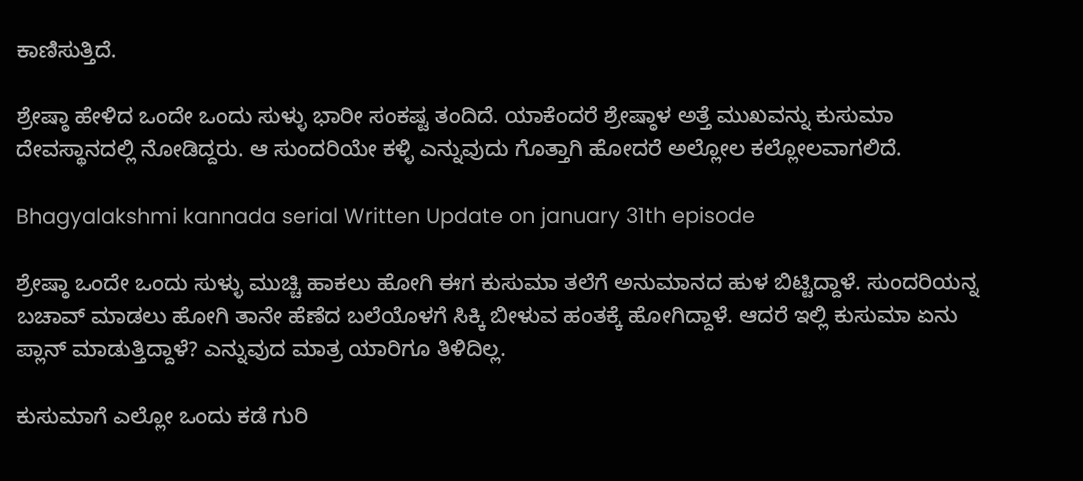ಕಾಣಿಸುತ್ತಿದೆ.

ಶ್ರೇಷ್ಠಾ ಹೇಳಿದ ಒಂದೇ ಒಂದು ಸುಳ್ಳು ಭಾರೀ ಸಂಕಷ್ಟ ತಂದಿದೆ. ಯಾಕೆಂದರೆ ಶ್ರೇಷ್ಠಾಳ ಅತ್ತೆ ಮುಖವನ್ನು ಕುಸುಮಾ ದೇವಸ್ಥಾನದಲ್ಲಿ ನೋಡಿದ್ದರು. ಆ ಸುಂದರಿಯೇ ಕಳ್ಳಿ ಎನ್ನುವುದು ಗೊತ್ತಾಗಿ ಹೋದರೆ ಅಲ್ಲೋಲ ಕಲ್ಲೋಲವಾಗಲಿದೆ.

Bhagyalakshmi kannada serial Written Update on january 31th episode

ಶ್ರೇಷ್ಠಾ ಒಂದೇ ಒಂದು ಸುಳ್ಳು ಮುಚ್ಚಿ ಹಾಕಲು ಹೋಗಿ ಈಗ ಕುಸುಮಾ ತಲೆಗೆ ಅನುಮಾನದ ಹುಳ ಬಿಟ್ಟಿದ್ದಾಳೆ. ಸುಂದರಿಯನ್ನ ಬಚಾವ್ ಮಾಡಲು ಹೋಗಿ ತಾನೇ ಹೆಣೆದ ಬಲೆಯೊಳಗೆ ಸಿಕ್ಕಿ ಬೀಳುವ ಹಂತಕ್ಕೆ ಹೋಗಿದ್ದಾಳೆ. ಆದರೆ ಇಲ್ಲಿ ಕುಸುಮಾ ಏನು ಪ್ಲಾನ್ ಮಾಡುತ್ತಿದ್ದಾಳೆ? ಎನ್ನುವುದ ಮಾತ್ರ ಯಾರಿಗೂ ತಿಳಿದಿಲ್ಲ.

ಕುಸುಮಾಗೆ ಎಲ್ಲೋ ಒಂದು ಕಡೆ ಗುರಿ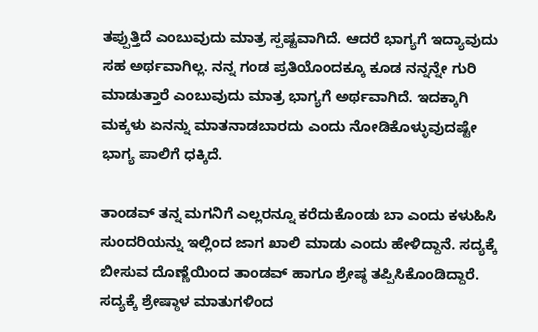ತಪ್ಪುತ್ತಿದೆ ಎಂಬುವುದು ಮಾತ್ರ ಸ್ಪಷ್ಟವಾಗಿದೆ. ಆದರೆ ಭಾಗ್ಯಗೆ ಇದ್ಯಾವುದು ಸಹ ಅರ್ಥವಾಗಿಲ್ಲ. ನನ್ನ ಗಂಡ ಪ್ರತಿಯೊಂದಕ್ಕೂ ಕೂಡ ನನ್ನನ್ನೇ ಗುರಿ ಮಾಡುತ್ತಾರೆ ಎಂಬುವುದು ಮಾತ್ರ ಭಾಗ್ಯಗೆ ಅರ್ಥವಾಗಿದೆ. ಇದಕ್ಕಾಗಿ ಮಕ್ಕಳು ಏನನ್ನು ಮಾತನಾಡಬಾರದು ಎಂದು ನೋಡಿಕೊಳ್ಳುವುದಷ್ಟೇ ಭಾಗ್ಯ ಪಾಲಿಗೆ ಧಕ್ಕಿದೆ.

ತಾಂಡವ್ ತನ್ನ ಮಗನಿಗೆ ಎಲ್ಲರನ್ನೂ ಕರೆದುಕೊಂಡು ಬಾ ಎಂದು ಕಳುಹಿಸಿ ಸುಂದರಿಯನ್ನು ಇಲ್ಲಿಂದ ಜಾಗ ಖಾಲಿ ಮಾಡು ಎಂದು ಹೇಳಿದ್ದಾನೆ. ಸದ್ಯಕ್ಕೆ ಬೀಸುವ ದೊಣ್ಣೆಯಿಂದ ತಾಂಡವ್ ಹಾಗೂ ಶ್ರೇಷ್ಠ ತಪ್ಪಿಸಿಕೊಂಡಿದ್ದಾರೆ. ಸದ್ಯಕ್ಕೆ ಶ್ರೇಷ್ಠಾಳ ಮಾತುಗಳಿಂದ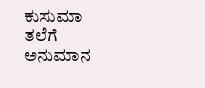ಕುಸುಮಾ ತಲೆಗೆ ಅನುಮಾನ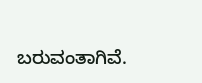ಬರುವಂತಾಗಿವೆ.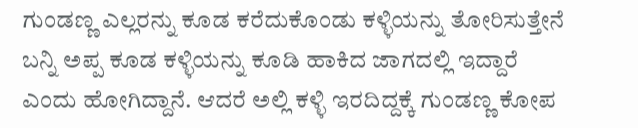ಗುಂಡಣ್ಣ ಎಲ್ಲರನ್ನು ಕೂಡ ಕರೆದುಕೊಂಡು ಕಳ್ಳಿಯನ್ನು ತೋರಿಸುತ್ತೇನೆ ಬನ್ನಿ ಅಪ್ಪ ಕೂಡ ಕಳ್ಳಿಯನ್ನು ಕೂಡಿ ಹಾಕಿದ‌ ಜಾಗದಲ್ಲಿ ಇದ್ದಾರೆ ಎಂದು ಹೋಗಿದ್ದಾನೆ. ಆದರೆ ಅಲ್ಲಿ‌ ಕಳ್ಳಿ ಇರದಿದ್ದಕ್ಕೆ ಗುಂಡಣ್ಣ ಕೋಪ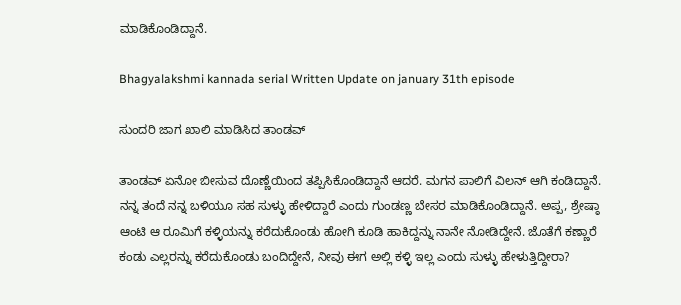ಮಾಡಿಕೊಂಡಿದ್ದಾನೆ.

Bhagyalakshmi kannada serial Written Update on january 31th episode

ಸುಂದರಿ ಜಾಗ ಖಾಲಿ ಮಾಡಿಸಿದ ತಾಂಡವ್

ತಾಂಡವ್ ಏನೋ ಬೀಸುವ ದೊಣ್ಣೆಯಿಂದ ತಪ್ಪಿಸಿಕೊಂಡಿದ್ದಾನೆ ಆದರೆ. ಮಗನ ಪಾಲಿಗೆ ವಿಲನ್ ಆಗಿ ಕಂಡಿದ್ದಾನೆ. ನನ್ನ ತಂದೆ ನನ್ನ ಬಳಿಯೂ ಸಹ ಸುಳ್ಳು ಹೇಳಿದ್ದಾರೆ ಎಂದು ಗುಂಡಣ್ಣ ಬೇಸರ ಮಾಡಿಕೊಂಡಿದ್ದಾನೆ. ಅಪ್ಪ, ಶ್ರೇಷ್ಠಾ ಆಂಟಿ ಆ ರೂಮಿಗೆ ಕಳ್ಳಿಯನ್ನು ಕರೆದುಕೊಂಡು ಹೋಗಿ ಕೂಡಿ ಹಾಕಿದ್ದನ್ನು ನಾನೇ ನೋಡಿದ್ದೇನೆ. ಜೊತೆಗೆ ಕಣ್ಣಾರೆ ಕಂಡು ಎಲ್ಲರನ್ನು ಕರೆದುಕೊಂಡು ಬಂದಿದ್ದೇನೆ, ನೀವು ಈಗ ಅಲ್ಲಿ ಕಳ್ಳಿ ಇಲ್ಲ ಎಂದು ಸುಳ್ಳು ಹೇಳುತ್ತಿದ್ದೀರಾ?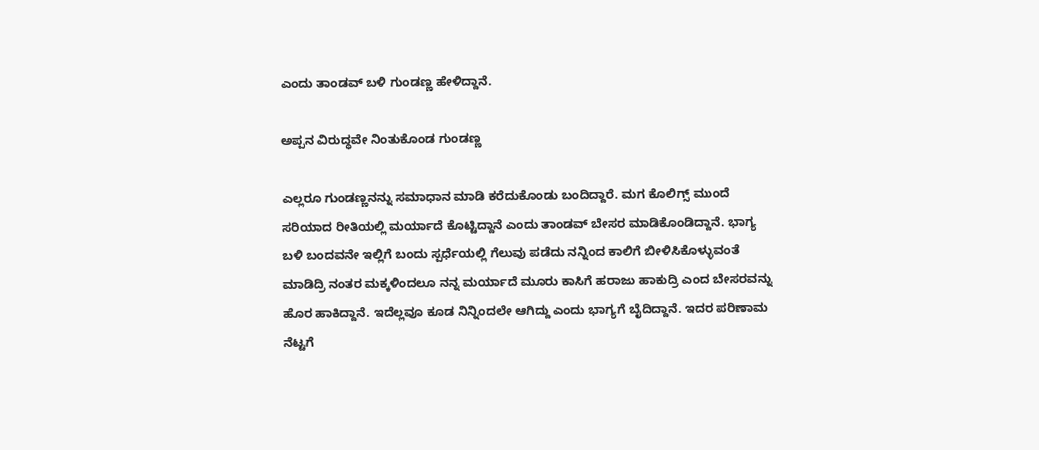ಎಂದು ತಾಂಡವ್ ಬಳಿ ಗುಂಡಣ್ಣ ಹೇಳಿದ್ದಾನೆ.

ಅಪ್ಪನ ವಿರುದ್ಧವೇ ನಿಂತುಕೊಂಡ ಗುಂಡಣ್ಣ

ಎಲ್ಲರೂ ಗುಂಡಣ್ಣನನ್ನು ಸಮಾಧಾನ ಮಾಡಿ ಕರೆದುಕೊಂಡು ಬಂದಿದ್ದಾರೆ. ಮಗ ಕೊಲಿಗ್ಸ್ ಮುಂದೆ ಸರಿಯಾದ ರೀತಿಯಲ್ಲಿ ಮರ್ಯಾದೆ ಕೊಟ್ಟಿದ್ದಾನೆ ಎಂದು ತಾಂಡವ್ ಬೇಸರ ಮಾಡಿಕೊಂಡಿದ್ದಾನೆ. ಭಾಗ್ಯ ಬಳಿ ಬಂದವನೇ ಇಲ್ಲಿಗೆ ಬಂದು ಸ್ಪರ್ಧೆಯಲ್ಲಿ ಗೆಲುವು ಪಡೆದು ನನ್ನಿಂದ ಕಾಲಿಗೆ ಬೀಳಿಸಿಕೊಳ್ಳುವಂತೆ ಮಾಡಿದ್ರಿ ನಂತರ ಮಕ್ಕಳಿಂದಲೂ ನನ್ನ ಮರ್ಯಾದೆ ಮೂರು ಕಾಸಿಗೆ ಹರಾಜು ಹಾಕುದ್ರಿ ಎಂದ ಬೇಸರವನ್ನು ಹೊರ ಹಾಕಿದ್ದಾನೆ. ಇದೆಲ್ಲವೂ ಕೂಡ ನಿನ್ನಿಂದಲೇ ಆಗಿದ್ದು ಎಂದು ಭಾಗ್ಯಗೆ ಬೈದಿದ್ದಾನೆ. ಇದರ ಪರಿಣಾಮ ನೆಟ್ಟಗೆ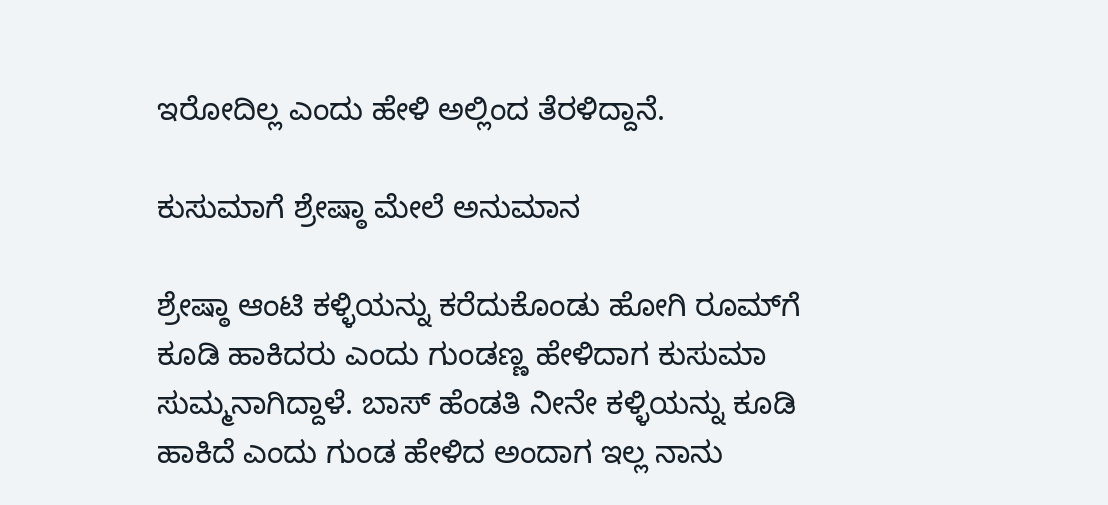ಇರೋದಿಲ್ಲ ಎಂದು ಹೇಳಿ ಅಲ್ಲಿಂದ ತೆರಳಿದ್ದಾನೆ.

ಕುಸುಮಾಗೆ ಶ್ರೇಷ್ಠಾ ಮೇಲೆ ಅನುಮಾನ

ಶ್ರೇಷ್ಠಾ ಆಂಟಿ ಕಳ್ಳಿಯನ್ನು ಕರೆದುಕೊಂಡು ಹೋಗಿ ರೂಮ್‌ಗೆ ಕೂಡಿ ಹಾಕಿದರು ಎಂದು ಗುಂಡಣ್ಣ ಹೇಳಿದಾಗ ಕುಸುಮಾ ಸುಮ್ಮನಾಗಿದ್ದಾಳೆ. ಬಾಸ್ ಹೆಂಡತಿ ನೀನೇ ಕಳ್ಳಿಯನ್ನು ಕೂಡಿ ಹಾಕಿದೆ ಎಂದು ಗುಂಡ ಹೇಳಿದ ಅಂದಾಗ ಇಲ್ಲ ನಾನು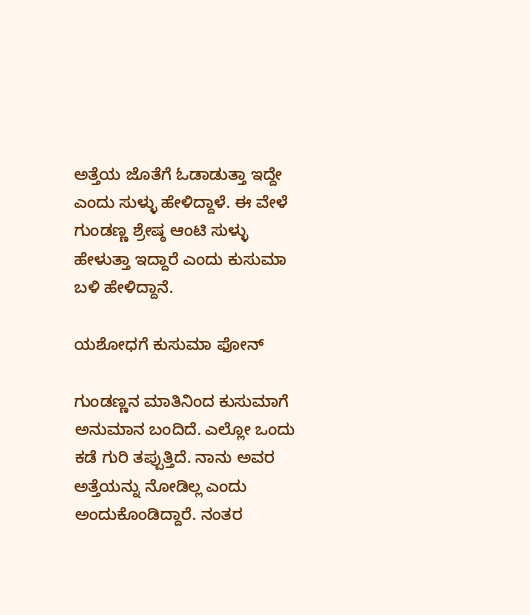ಅತ್ತೆಯ ಜೊತೆಗೆ ಓಡಾಡುತ್ತಾ ಇದ್ದೇ ಎಂದು ಸುಳ್ಳು ಹೇಳಿದ್ದಾಳೆ. ಈ ವೇಳೆ ಗುಂಡಣ್ಣ ಶ್ರೇಷ್ಠ ಆಂಟಿ‌ ಸುಳ್ಳು ಹೇಳುತ್ತಾ ಇದ್ದಾರೆ ಎಂದು ಕುಸುಮಾ ಬಳಿ ಹೇಳಿದ್ದಾನೆ.

ಯಶೋಧಗೆ ಕುಸುಮಾ ಫೋನ್

ಗುಂಡಣ್ಣನ ಮಾತಿನಿಂದ ಕುಸುಮಾಗೆ ಅನುಮಾನ ಬಂದಿದೆ. ಎಲ್ಲೋ ಒಂದು ಕಡೆ ಗುರಿ ತಪ್ಪುತ್ತಿದೆ. ನಾನು ಅವರ ಅತ್ತೆಯನ್ನು ನೋಡಿಲ್ಲ ಎಂದು ಅಂದುಕೊಂಡಿದ್ದಾರೆ. ನಂತರ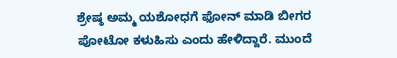ಶ್ರೇಷ್ಠ ಅಮ್ಮ ಯಶೋಧಗೆ ಫೋನ್ ಮಾಡಿ ಬೀಗರ ಪೋಟೋ ಕಳುಹಿಸು ಎಂದು ಹೇಳಿದ್ದಾರೆ. ಮುಂದೆ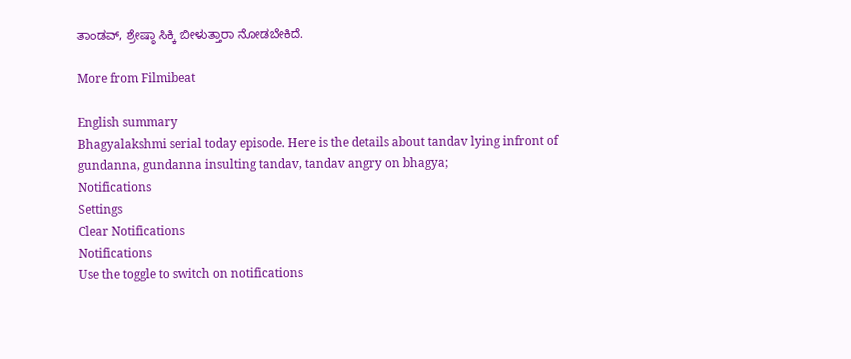ತಾಂಡವ್, ಶ್ರೇಷ್ಠಾ ಸಿಕ್ಕಿ ಬೀಳುತ್ತಾರಾ ನೋಡಬೇಕಿದೆ.

More from Filmibeat

English summary
Bhagyalakshmi serial today episode. Here is the details about tandav lying infront of gundanna, gundanna insulting tandav, tandav angry on bhagya;
Notifications
Settings
Clear Notifications
Notifications
Use the toggle to switch on notifications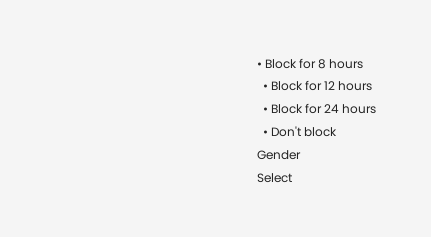• Block for 8 hours
  • Block for 12 hours
  • Block for 24 hours
  • Don't block
Gender
Select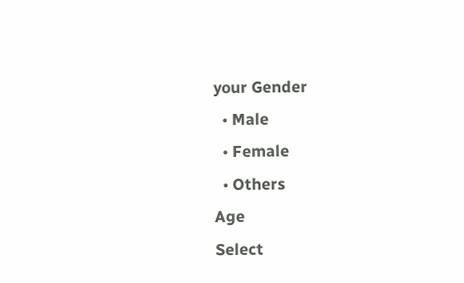your Gender
  • Male
  • Female
  • Others
Age
Select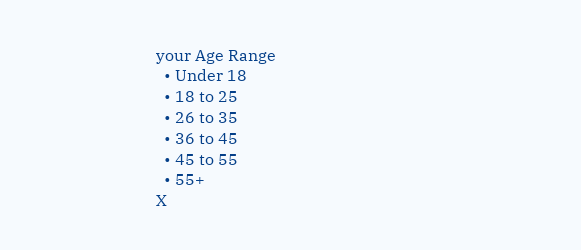your Age Range
  • Under 18
  • 18 to 25
  • 26 to 35
  • 36 to 45
  • 45 to 55
  • 55+
X